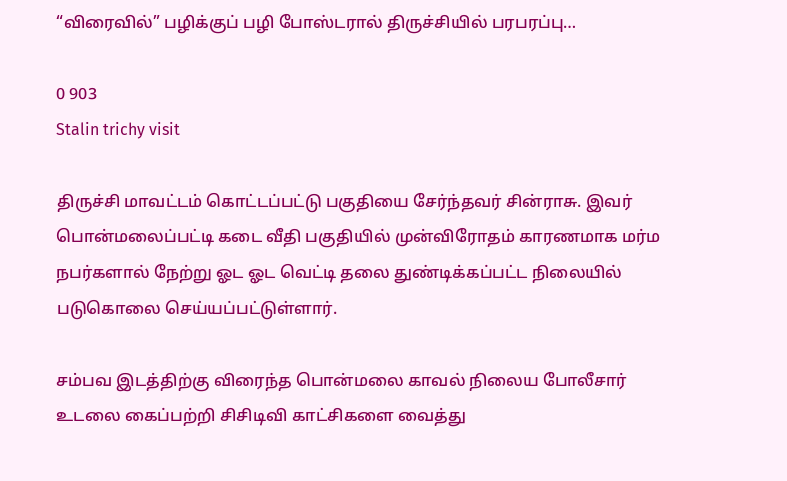“விரைவில்” பழிக்குப் பழி போஸ்டரால் திருச்சியில் பரபரப்பு…

0 903
Stalin trichy visit

திருச்சி மாவட்டம் கொட்டப்பட்டு பகுதியை சேர்ந்தவர் சின்ராசு. இவர்‌ பொன்மலைப்பட்டி கடை வீதி பகுதியில் முன்விரோதம் காரணமாக மர்ம நபர்களால் நேற்று ஓட ஓட வெட்டி தலை துண்டிக்கப்பட்ட நிலையில் படுகொலை செய்யப்பட்டுள்ளார்.

சம்பவ இடத்திற்கு விரைந்த பொன்மலை காவல் நிலைய போலீசார் உடலை கைப்பற்றி சிசிடிவி காட்சிகளை வைத்து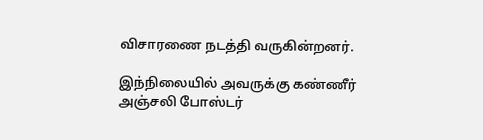விசாரணை நடத்தி வருகின்றனர்.

இந்நிலையில் அவருக்கு கண்ணீர் அஞ்சலி போஸ்டர்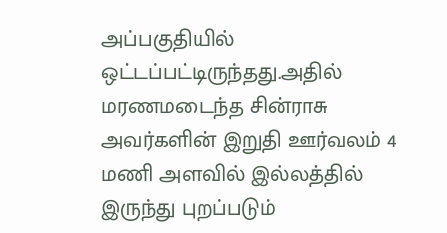அப்பகுதியில் ஒட்டப்பட்டிருந்தது.அதில் மரணமடைந்த சின்ராசு அவர்களின் இறுதி ஊர்வலம் 4 மணி அளவில் இல்லத்தில் இருந்து புறப்படும்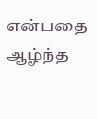என்பதை ஆழ்ந்த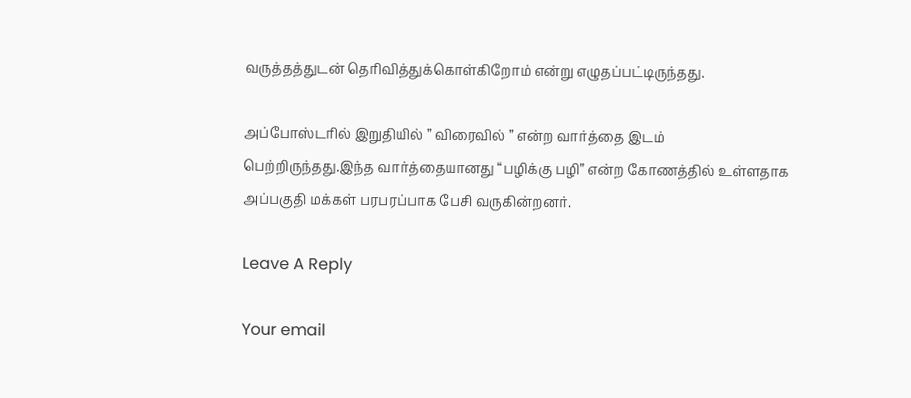வருத்தத்துடன் தெரிவித்துக்கொள்கிறோம் என்று எழுதப்பட்டிருந்தது.

அப்போஸ்டரில் இறுதியில் ” விரைவில் ” என்ற வார்த்தை இடம் பெற்றிருந்தது.இந்த வார்த்தையானது “பழிக்கு பழி” என்ற கோணத்தில் உள்ளதாக அப்பகுதி மக்கள் பரபரப்பாக பேசி வருகின்றனர்.

Leave A Reply

Your email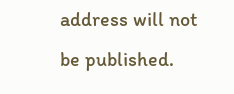address will not be published.